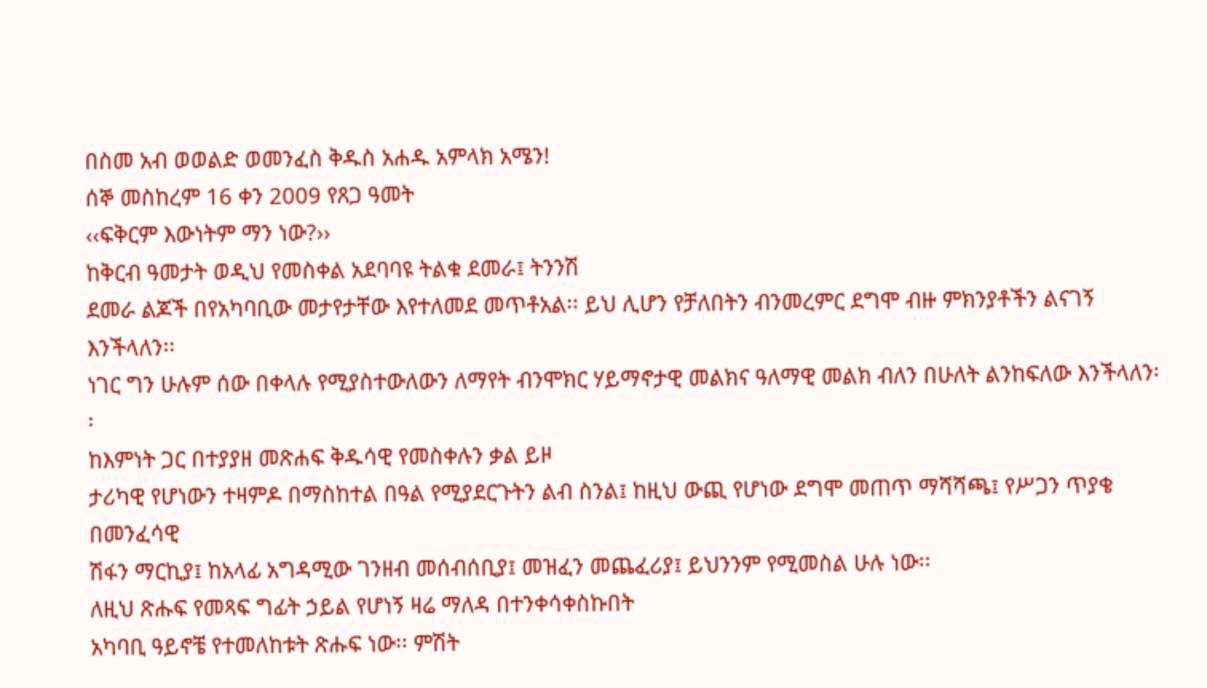በስመ አብ ወወልድ ወመንፈስ ቅዱስ አሐዱ አምላክ አሜን!
ሰኞ መስከረም 16 ቀን 2009 የጸጋ ዓመት
‹‹ፍቅርም እውነትም ማን ነው?››
ከቅርብ ዓመታት ወዲህ የመስቀል አደባባዩ ትልቁ ደመራ፤ ትንንሽ
ደመራ ልጆች በየአካባቢው መታየታቸው እየተለመደ መጥቶአል፡፡ ይህ ሊሆን የቻለበትን ብንመረምር ደግሞ ብዙ ምክንያቶችን ልናገኝ እንችላለን፡፡
ነገር ግን ሁሉም ሰው በቀላሉ የሚያስተውለውን ለማየት ብንሞክር ሃይማኖታዊ መልክና ዓለማዊ መልክ ብለን በሁለት ልንከፍለው እንችላለን፡፡
ከእምነት ጋር በተያያዘ መጽሐፍ ቅዱሳዊ የመስቀሉን ቃል ይዞ
ታሪካዊ የሆነውን ተዛምዶ በማስከተል በዓል የሚያደርጉትን ልብ ስንል፤ ከዚህ ውጪ የሆነው ደግሞ መጠጥ ማሻሻጫ፤ የሥጋን ጥያቄ በመንፈሳዊ
ሽፋን ማርኪያ፤ ከአላፊ አግዳሚው ገንዘብ መሰብሰቢያ፤ መዝፈን መጨፈሪያ፤ ይህንንም የሚመስል ሁሉ ነው፡፡
ለዚህ ጽሑፍ የመጻፍ ግፊት ኃይል የሆነኝ ዛሬ ማለዳ በተንቀሳቀስኩበት
አካባቢ ዓይኖቼ የተመለከቱት ጽሑፍ ነው፡፡ ምሽት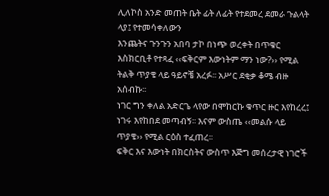ሊለኮስ አንድ መጠት ቤት ፊት ለፊት የተደመረ ደመራ ጉልላት ላያ፤ የተመሳቀለውን
እንጨትና ጉንጉን አበባ ታኮ በነጭ ወረቀት በጥቁር እስክርቢቶ የተጻፈ ‹‹ፍቅርም እውነትም ማን ነው?›› የሚል ትልቅ ጥያቄ ላይ ዓይኖቼ አረፉ፡፡ አሥር ደቂቃ ቆሜ ብዙ አሰብኩ፡፡
ነገር ግን ቀለል አድርጌ ላየው በሞከርኩ ቁጥር ዙር እየከረረ፤ ነገሩ እየከበደ መጣብኝ፡፡ እናም ውስጤ ‹‹መልሱ ላይ ጥያቄ›› የሚል ርዕስ ተፈጠረ፡፡
ፍቅር እና እውነት በክርስትና ውስጥ እጅግ መሰረታዊ ነገሮች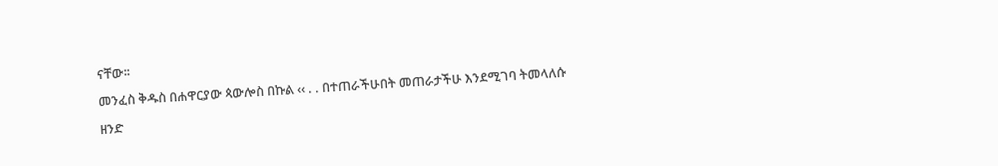ናቸው፡፡
መንፈስ ቅዱስ በሐዋርያው ጳውሎስ በኩል ‹‹ . . በተጠራችሁበት መጠራታችሁ እንደሚገባ ትመላለሱ ዘንድ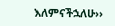እለምናችኋለሁ››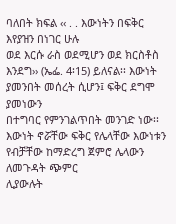ባለበት ክፍል ‹‹ . . እውነትን በፍቅር እየያዝን በነገር ሁሉ
ወደ እርሱ ራስ ወደሚሆን ወደ ክርስቶስ እንደግ›› (ኤፌ. 4፡15) ይለናል፡፡ እውነት ያመንበት መሰረት ሲሆን፤ ፍቅር ደግሞ ያመነውን
በተግባር የምንገልጥበት መንገድ ነው፡፡ እውነት ኖሯቸው ፍቅር የሌላቸው እውነቱን የብቻቸው ከማድረግ ጀምሮ ሌላውን ለመጉዳት ጭምር
ሊያውሉት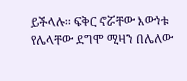ይችላሉ፡፡ ፍቅር ኖሯቸው እውነቱ የሌላቸው ደግሞ ሚዛን በሌለው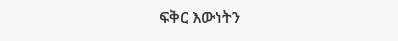ፍቅር እውነትን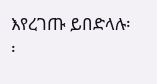እየረገጡ ይበድላሉ፡፡